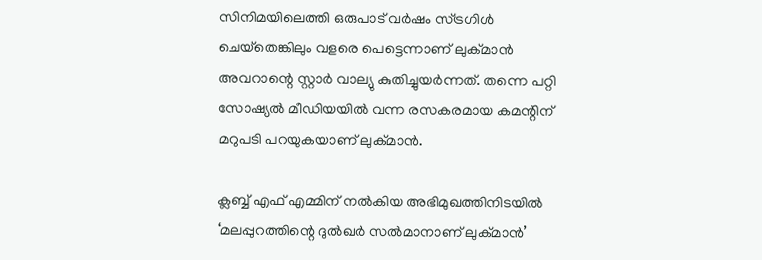സിനിമയിലെത്തി ഒരുപാട് വര്‍ഷം സ്ട്രഗിള്‍ ചെയ്‌തെങ്കിലും വളരെ പെട്ടെന്നാണ് ലുക്മാന്‍ അവറാന്റെ സ്റ്റാര്‍ വാല്യു കുതിച്ചുയര്‍ന്നത്. തന്നെ പറ്റി സോഷ്യല്‍ മീഡിയയില്‍ വന്ന രസകരമായ കമന്റിന് മറുപടി പറയുകയാണ് ലുക്മാന്‍.

ക്ലബ്ബ് എഫ് എമ്മിന് നല്‍കിയ അഭിമുഖത്തിനിടയില്‍ ‘മലപ്പുറത്തിന്റെ ദുല്‍ഖര്‍ സല്‍മാനാണ് ലുക്മാന്‍’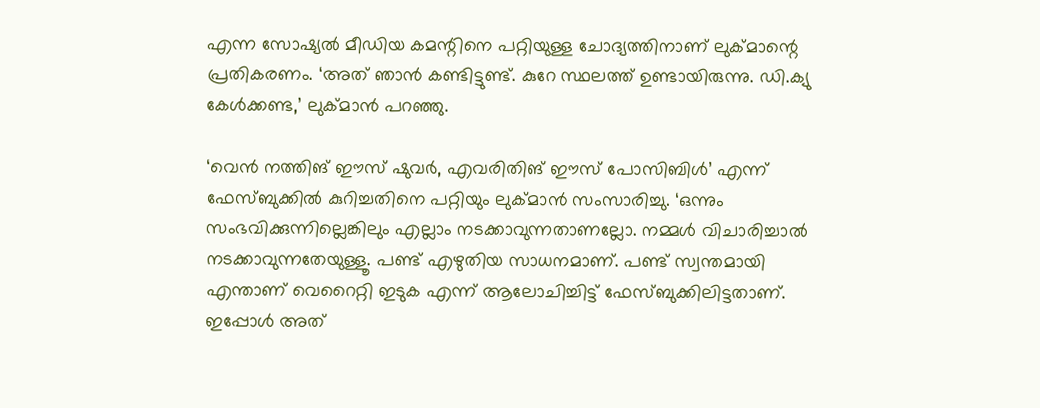എന്ന സോഷ്യല്‍ മീഡിയ കമന്റിനെ പറ്റിയുള്ള ചോദ്യത്തിനാണ് ലുക്മാന്റെ പ്രതികരണം. ‘അത് ഞാന്‍ കണ്ടിട്ടുണ്ട്. കുറേ സ്ഥലത്ത് ഉണ്ടായിരുന്നു. ഡി.ക്യു കേള്‍ക്കണ്ട,’ ലുക്മാന്‍ പറഞ്ഞു.

‘വെന്‍ നത്തിങ് ഈസ് ഷുവര്‍, എവരിതിങ് ഈസ് പോസിബിള്‍’ എന്ന് ഫേസ്ബുക്കില്‍ കുറിച്ചതിനെ പറ്റിയും ലുക്മാന്‍ സംസാരിച്ചു. ‘ഒന്നും സംഭവിക്കുന്നില്ലെങ്കിലും എല്ലാം നടക്കാവുന്നതാണല്ലോ. നമ്മള്‍ വിചാരിച്ചാല്‍ നടക്കാവുന്നതേയുള്ളൂ. പണ്ട് എഴുതിയ സാധനമാണ്. പണ്ട് സ്വന്തമായി എന്താണ് വെറൈറ്റി ഇടുക എന്ന് ആലോചിച്ചിട്ട് ഫേസ്ബുക്കിലിട്ടതാണ്. ഇപ്പോള്‍ അത്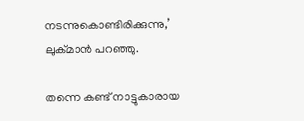നടന്നുകൊണ്ടിരിക്കുന്നു,’ ലുക്മാന്‍ പറഞ്ഞു.

തന്നെ കണ്ട് നാട്ടുകാരായ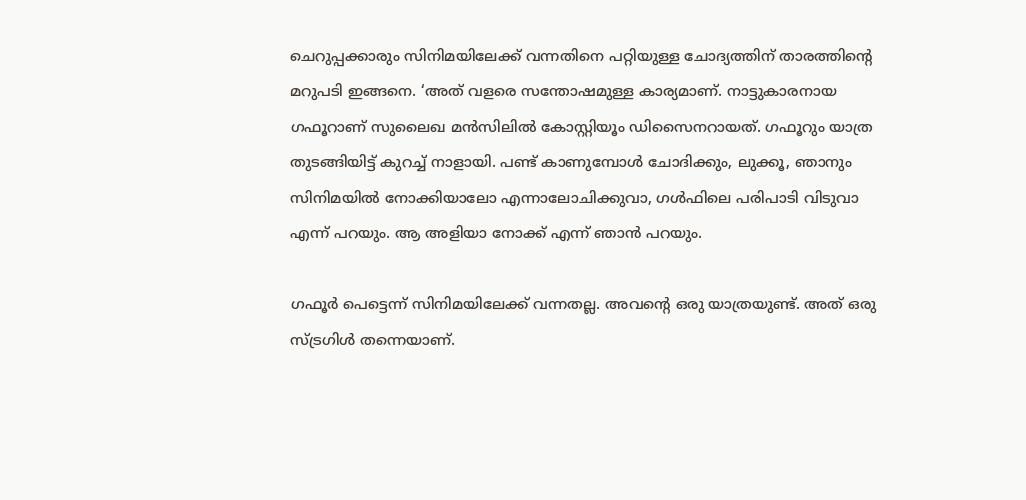ചെറുപ്പക്കാരും സിനിമയിലേക്ക് വന്നതിനെ പറ്റിയുള്ള ചോദ്യത്തിന് താരത്തിന്റെ മറുപടി ഇങ്ങനെ. ‘അത് വളരെ സന്തോഷമുള്ള കാര്യമാണ്. നാട്ടുകാരനായ ഗഫൂറാണ് സുലൈഖ മന്‍സിലില്‍ കോസ്റ്റിയൂം ഡിസൈനറായത്. ഗഫൂറും യാത്ര തുടങ്ങിയിട്ട് കുറച്ച് നാളായി. പണ്ട് കാണുമ്പോള്‍ ചോദിക്കും, ലുക്കൂ, ഞാനും സിനിമയില്‍ നോക്കിയാലോ എന്നാലോചിക്കുവാ, ഗള്‍ഫിലെ പരിപാടി വിടുവാ എന്ന് പറയും. ആ അളിയാ നോക്ക് എന്ന് ഞാന്‍ പറയും.

ഗഫൂര്‍ പെട്ടെന്ന് സിനിമയിലേക്ക് വന്നതല്ല. അവന്റെ ഒരു യാത്രയുണ്ട്. അത് ഒരു സ്ട്രഗിള്‍ തന്നെയാണ്.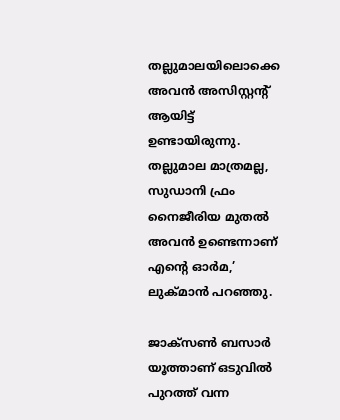തല്ലുമാലയിലൊക്കെ അവന്‍ അസിസ്റ്റന്റ് ആയിട്ട് ഉണ്ടായിരുന്നു. തല്ലുമാല മാത്രമല്ല, സുഡാനി ഫ്രം നൈജീരിയ മുതല്‍ അവന്‍ ഉണ്ടെന്നാണ് എന്റെ ഓര്‍മ,’ ലുക്മാന്‍ പറഞ്ഞു.

ജാക്‌സണ്‍ ബസാര്‍ യൂത്താണ് ഒടുവില്‍ പുറത്ത് വന്ന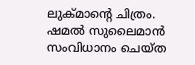ലുക്മാന്റെ ചിത്രം. ഷമല്‍ സുലൈമാന്‍ സംവിധാനം ചെയ്ത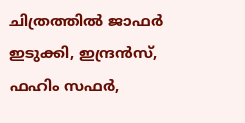ചിത്രത്തില്‍ ജാഫര്‍ ഇടുക്കി, ഇന്ദ്രന്‍സ്, ഫഹിം സഫര്‍,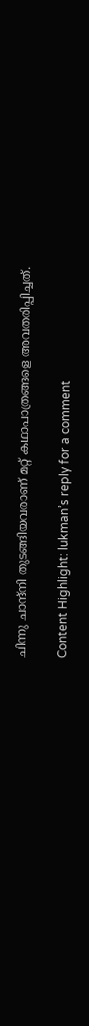ചിന്നു ചാന്ദ്‌നി തുടങ്ങിയവരാണ് മറ്റ് കഥാപാത്രങ്ങളെ അവതരിപ്പിച്ചത്.

Content Highlight: lukman’s reply for a comment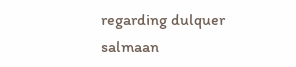regarding dulquer salmaan